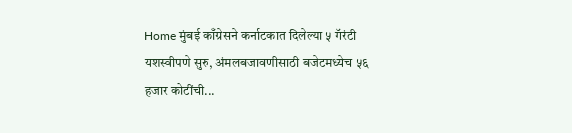Home मुंबई काँग्रेसने कर्नाटकात दिलेल्या ५ गॅरंटी यशस्वीपणे सुरु, अंमलबजावणीसाठी बजेटमध्येच ५६ हजार कोटींची...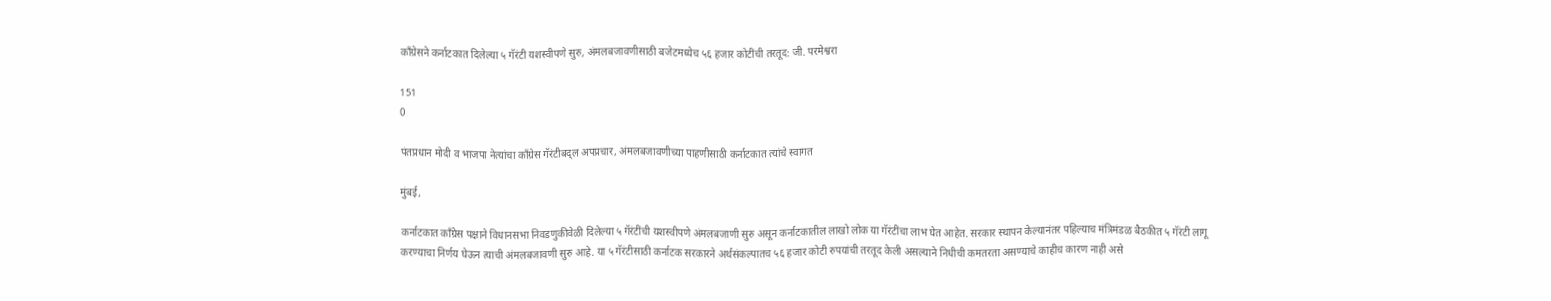काँग्रेसने कर्नाटकात दिलेल्या ५ गॅरंटी यशस्वीपणे सुरु, अंमलबजावणीसाठी बजेटमध्येच ५६ हजार कोटींची तरतूद: जी. परमेश्वरा

151
0

पंतप्रधान मोदी व भाजपा नेत्यांचा काँग्रेस गॅरंटीबद्ल अपप्रचार, अंमलबजावणीच्या पाहणीसाठी कर्नाटकात त्यांचे स्वागत

मुंबई,

कर्नाटकात काँग्रेस पक्षाने विधानसभा निवडणुकीवेळी दिलेल्या ५ गॅरंटींची यशस्वीपणे अंमलबजाणी सुरु असून कर्नाटकातील लाखो लोक या गॅरंटींचा लाभ घेत आहेत. सरकार स्थापन केल्यानंतर पहिल्याच मंत्रिमंडळ बैठकीत ५ गॅरंटी लागू करण्याचा निर्णय घेऊन त्याची अंमलबजावणी सुरु आहे. या ५ गॅरंटीसाठी कर्नाटक सरकारने अर्थसंकल्पातच ५६ हजार कोटी रुपयांची तरतूद केली असल्याने निधीची कमतरता असण्याचे काहीच कारण नाही असे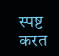स्पष्ट करत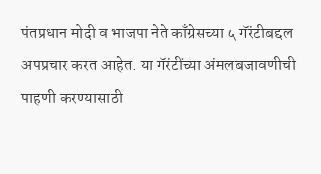पंतप्रधान मोदी व भाजपा नेते काँग्रेसच्या ५ गॅरंटीबद्दल अपप्रचार करत आहेत. या गॅरंटींच्या अंमलबजावणीची पाहणी करण्यासाठी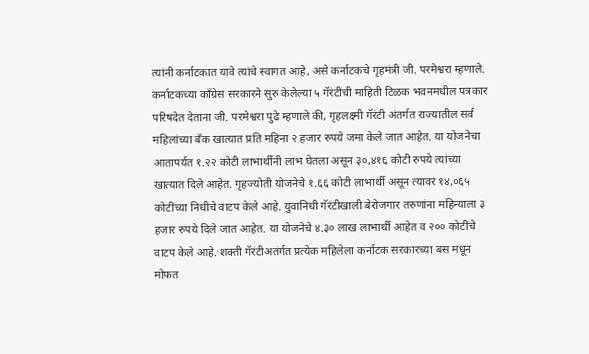त्यांनी कर्नाटकात यावे त्यांचे स्वागत आहे, असे कर्नाटकचे गृहमंत्री जी. परमेश्वरा म्हणाले.
कर्नाटकच्या काँग्रेस सरकारने सुरु केलेल्या ५ गॅरंटींची माहिती टिळक भवनमधील पत्रकार परिषदेत देताना जी. परमेश्वरा पुढे म्हणाले की, गृहलक्ष्मी गॅरंटी अंतर्गत राज्यातील सर्व महिलांच्या बँक खात्यात प्रति महिना २ हजार रुपये जमा केले जात आहेत. या योजनेचा आतापर्यत १.२२ कोटी लाभार्थींनी लाभ घेतला असून ३०,४१६ कोटी रुपये त्यांच्या खात्यात दिले आहेत. गृहज्योती योजनेचे १.६६ कोटी लाभार्थी असून त्यावर १४,०६५ कोटींच्या निधीचे वाटप केले आहे. युवानिधी गॅरंटीखाली बेरोजगार तरुणांना महिन्याला ३ हजार रुपये दिले जात आहेत. या योजनेचे ४.३० लाख लाभार्थी आहेत व २०० कोटींचे वाटप केले आहे. शक्ती गॅरंटीअतंर्गत प्रत्येक महिलेला कर्नाटक सरकारच्या बस मधून मोफत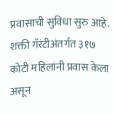प्रवासाची सुविधा सुरु आहे. शक्ती गॅरंटीअंतर्गत ३१७ कोटी महिलांनी प्रवास केला असून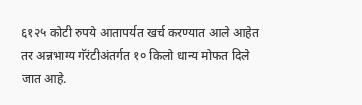६१२५ कोटी रुपये आतापर्यत खर्च करण्यात आले आहेत तर अन्नभाग्य गॅरंटीअंतर्गत १० किलो धान्य मोफत दिले जात आहे.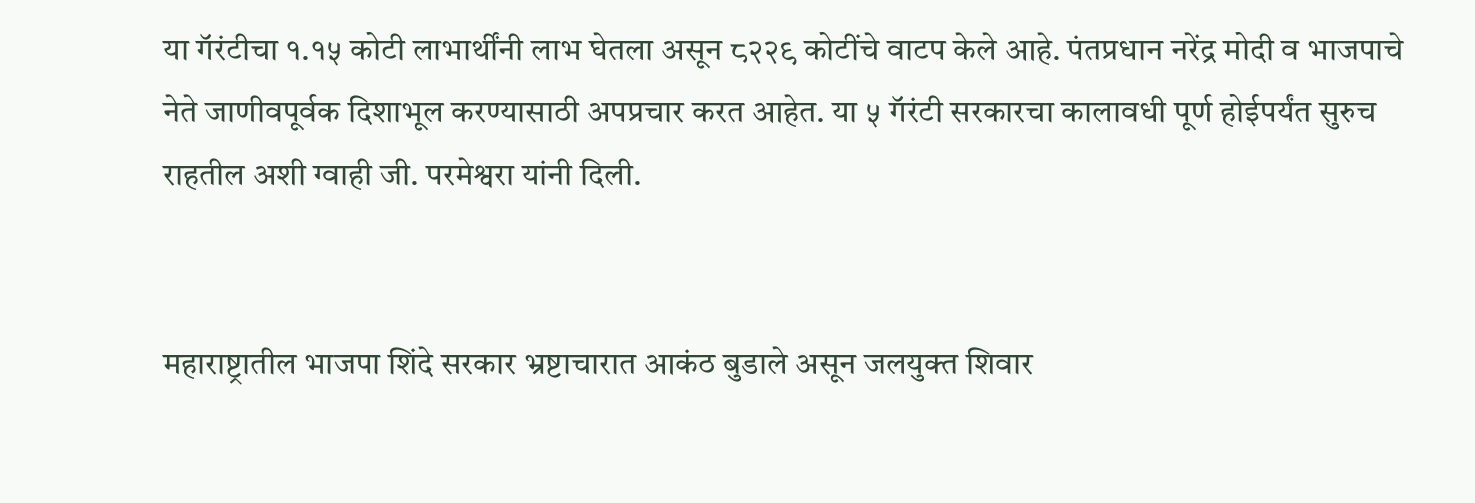या गॅरंटीचा १.१५ कोटी लाभार्थींनी लाभ घेतला असून ८२२९ कोटींचे वाटप केले आहे. पंतप्रधान नरेंद्र मोदी व भाजपाचे नेते जाणीवपूर्वक दिशाभूल करण्यासाठी अपप्रचार करत आहेत. या ५ गॅरंटी सरकारचा कालावधी पूर्ण होईपर्यंत सुरुच राहतील अशी ग्वाही जी. परमेश्वरा यांनी दिली.


महाराष्ट्रातील भाजपा शिंदे सरकार भ्रष्टाचारात आकंठ बुडाले असून जलयुक्त शिवार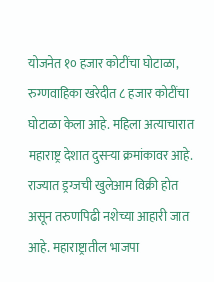योजनेत १० हजार कोटींचा घोटाळा, रुग्णवाहिका खरेदीत ८ हजार कोटींचा घोटाळा केला आहे. महिला अत्याचारात महाराष्ट्र देशात दुसऱ्या क्रमांकावर आहे. राज्यात ड्रग्जची खुलेआम विक्री होत असून तरुणपिढी नशेच्या आहारी जात आहे. महाराष्ट्रातील भाजपा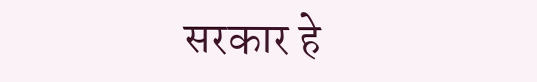सरकार हे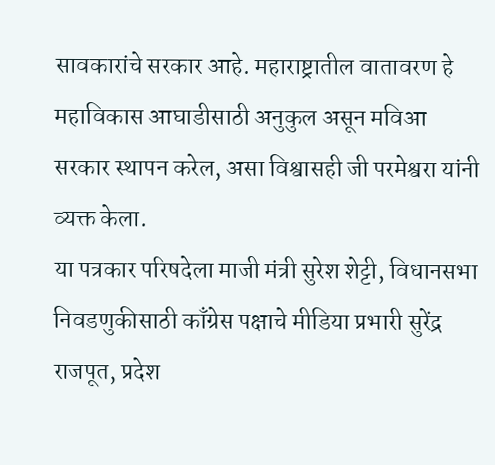सावकारांचे सरकार आहे. महाराष्ट्रातील वातावरण हे महाविकास आघाडीसाठी अनुकुल असून मविआ सरकार स्थापन करेल, असा विश्वासही जी परमेश्वरा यांनी व्यक्त केला.
या पत्रकार परिषदेला माजी मंत्री सुरेश शेट्टी, विधानसभा निवडणुकीसाठी काँग्रेस पक्षाचे मीडिया प्रभारी सुरेंद्र राजपूत, प्रदेश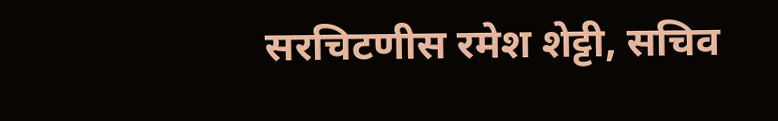सरचिटणीस रमेश शेट्टी, सचिव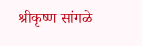श्रीकृष्ण सांगळे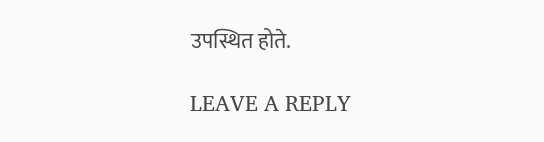उपस्थित होते.

LEAVE A REPLY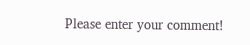Please enter your comment!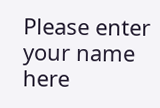Please enter your name here